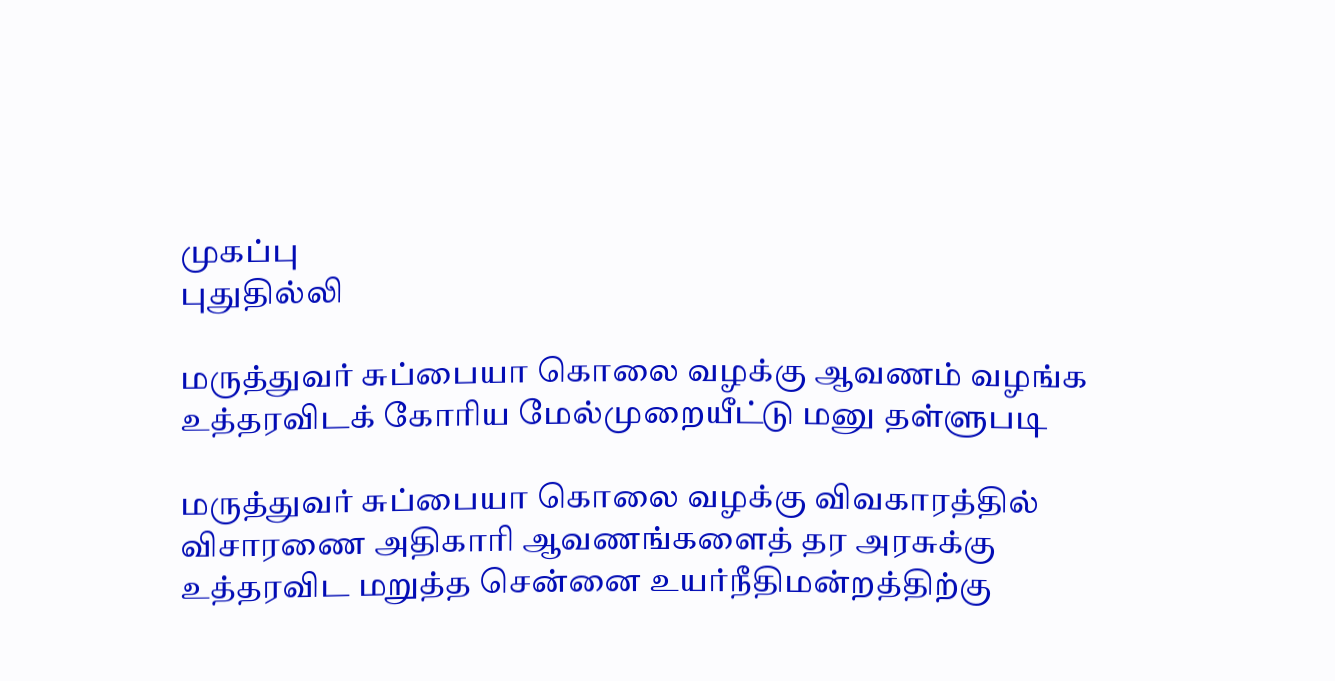முகப்பு
புதுதில்லி

மருத்துவர் சுப்பையா கொலை வழக்கு ஆவணம் வழங்க உத்தரவிடக் கோரிய மேல்முறையீட்டு மனு தள்ளுபடி

மருத்துவர் சுப்பையா கொலை வழக்கு விவகாரத்தில் விசாரணை அதிகாரி ஆவணங்களைத் தர அரசுக்கு உத்தரவிட மறுத்த சென்னை உயர்நீதிமன்றத்திற்கு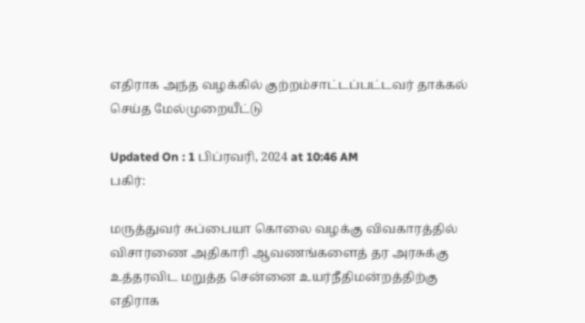எதிராக அந்த வழக்கில் குற்றம்சாட்டப்பட்டவர் தாக்கல் செய்த மேல்முறையீட்டு

Updated On : 1 பிப்ரவரி, 2024 at 10:46 AM
பகிர்:

மருத்துவர் சுப்பையா கொலை வழக்கு விவகாரத்தில் விசாரணை அதிகாரி ஆவணங்களைத் தர அரசுக்கு உத்தரவிட மறுத்த சென்னை உயர்நீதிமன்றத்திற்கு எதிராக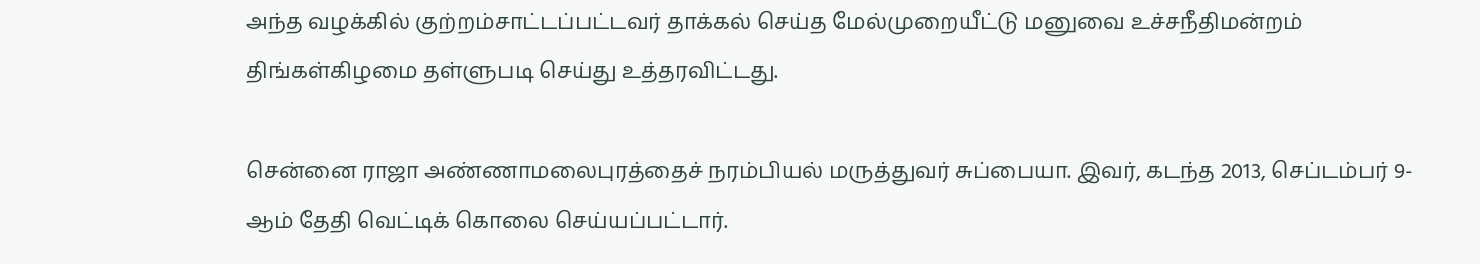அந்த வழக்கில் குற்றம்சாட்டப்பட்டவர் தாக்கல் செய்த மேல்முறையீட்டு மனுவை உச்சநீதிமன்றம் திங்கள்கிழமை தள்ளுபடி செய்து உத்தரவிட்டது.

சென்னை ராஜா அண்ணாமலைபுரத்தைச் நரம்பியல் மருத்துவர் சுப்பையா. இவர், கடந்த 2013, செப்டம்பர் 9-ஆம் தேதி வெட்டிக் கொலை செய்யப்பட்டார்.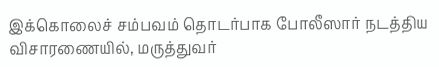இக்கொலைச் சம்பவம் தொடர்பாக போலீஸார் நடத்திய விசாரணையில், மருத்துவர்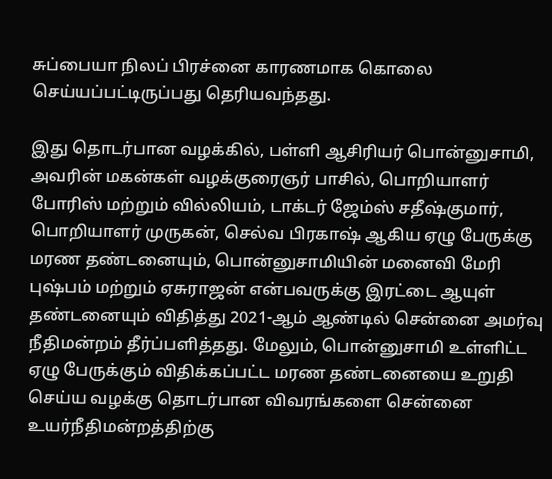சுப்பையா நிலப் பிரச்னை காரணமாக கொலை செய்யப்பட்டிருப்பது தெரியவந்தது.

இது தொடர்பான வழக்கில், பள்ளி ஆசிரியர் பொன்னுசாமி, அவரின் மகன்கள் வழக்குரைஞர் பாசில், பொறியாளர் போரிஸ் மற்றும் வில்லியம், டாக்டர் ஜேம்ஸ் சதீஷ்குமார், பொறியாளர் முருகன், செல்வ பிரகாஷ் ஆகிய ஏழு பேருக்கு மரண தண்டனையும், பொன்னுசாமியின் மனைவி மேரி புஷ்பம் மற்றும் ஏசுராஜன் என்பவருக்கு இரட்டை ஆயுள் தண்டனையும் விதித்து 2021-ஆம் ஆண்டில் சென்னை அமர்வு நீதிமன்றம் தீர்ப்பளித்தது. மேலும், பொன்னுசாமி உள்ளிட்ட ஏழு பேருக்கும் விதிக்கப்பட்ட மரண தண்டனையை உறுதி செய்ய வழக்கு தொடர்பான விவரங்களை சென்னை உயர்நீதிமன்றத்திற்கு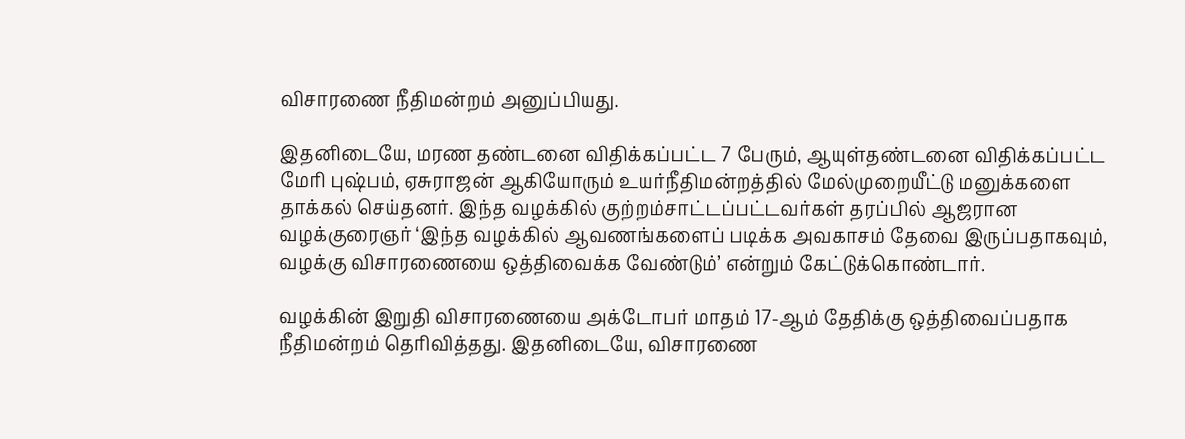விசாரணை நீதிமன்றம் அனுப்பியது.

இதனிடையே, மரண தண்டனை விதிக்கப்பட்ட 7 பேரும், ஆயுள்தண்டனை விதிக்கப்பட்ட மேரி புஷ்பம், ஏசுராஜன் ஆகியோரும் உயர்நீதிமன்றத்தில் மேல்முறையீட்டு மனுக்களை தாக்கல் செய்தனர். இந்த வழக்கில் குற்றம்சாட்டப்பட்டவர்கள் தரப்பில் ஆஜரான வழக்குரைஞர் ‘இந்த வழக்கில் ஆவணங்களைப் படிக்க அவகாசம் தேவை இருப்பதாகவும், வழக்கு விசாரணையை ஒத்திவைக்க வேண்டும்’ என்றும் கேட்டுக்கொண்டார்.

வழக்கின் இறுதி விசாரணையை அக்டோபர் மாதம் 17-ஆம் தேதிக்கு ஒத்திவைப்பதாக நீதிமன்றம் தெரிவித்தது. இதனிடையே, விசாரணை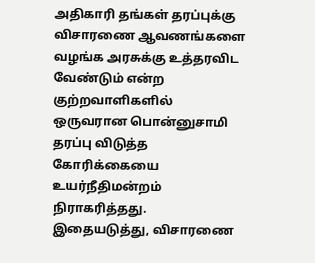அதிகாரி தங்கள் தரப்புக்கு விசாரணை ஆவணங்களை வழங்க அரசுக்கு உத்தரவிட வேண்டும் என்ற குற்றவாளிகளில் ஒருவரான பொன்னுசாமி தரப்பு விடுத்த கோரிக்கையை உயர்நீதிமன்றம் நிராகரித்தது. இதையடுத்து, விசாரணை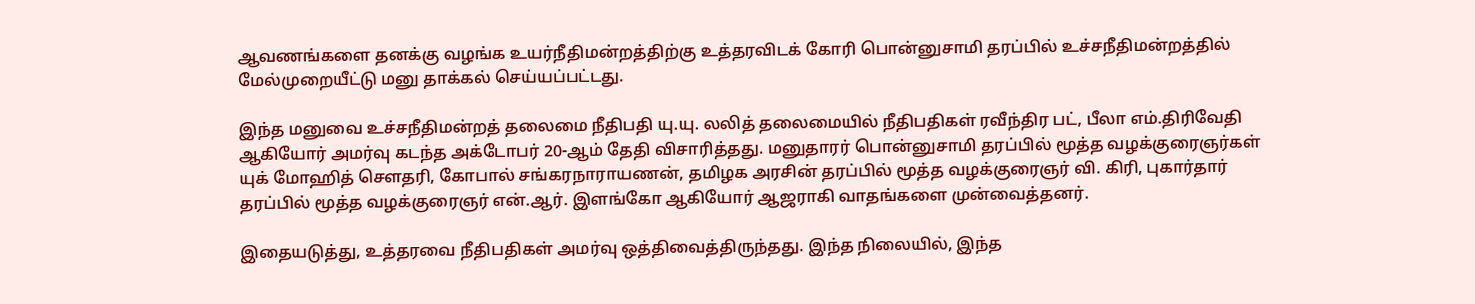ஆவணங்களை தனக்கு வழங்க உயர்நீதிமன்றத்திற்கு உத்தரவிடக் கோரி பொன்னுசாமி தரப்பில் உச்சநீதிமன்றத்தில் மேல்முறையீட்டு மனு தாக்கல் செய்யப்பட்டது.

இந்த மனுவை உச்சநீதிமன்றத் தலைமை நீதிபதி யு.யு. லலித் தலைமையில் நீதிபதிகள் ரவீந்திர பட், பீலா எம்.திரிவேதி ஆகியோர் அமர்வு கடந்த அக்டோபர் 20-ஆம் தேதி விசாரித்தது. மனுதாரர் பொன்னுசாமி தரப்பில் மூத்த வழக்குரைஞர்கள் யுக் மோஹித் செளதரி, கோபால் சங்கரநாராயணன், தமிழக அரசின் தரப்பில் மூத்த வழக்குரைஞர் வி. கிரி, புகார்தார் தரப்பில் மூத்த வழக்குரைஞர் என்.ஆர். இளங்கோ ஆகியோர் ஆஜராகி வாதங்களை முன்வைத்தனர்.

இதையடுத்து, உத்தரவை நீதிபதிகள் அமர்வு ஒத்திவைத்திருந்தது. இந்த நிலையில், இந்த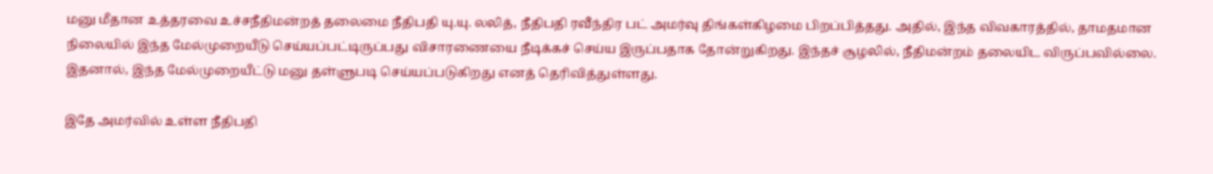மனு மீதான உத்தரவை உச்சநீதிமன்றத் தலைமை நீதிபதி யு.யு. லலித், நீதிபதி ரவீந்திர பட் அமர்வு திங்கள்கிழமை பிறப்பித்தது. அதில், இந்த விவகாரத்தில், தாமதமான நிலையில் இந்த மேல்முறையீடு செய்யப்பட்டிருப்பது விசாரணையை நீடிக்கச் செய்ய இருப்பதாக தோன்றுகிறது. இந்தச் சூழலில், நீதிமன்றம் தலையிட விருப்பவில்லை. இதனால், இந்த மேல்முறையீட்டு மனு தள்ளுபடி செய்யப்படுகிறது எனத் தெரிவித்துள்ளது.

இதே அமர்வில் உள்ள நீதிபதி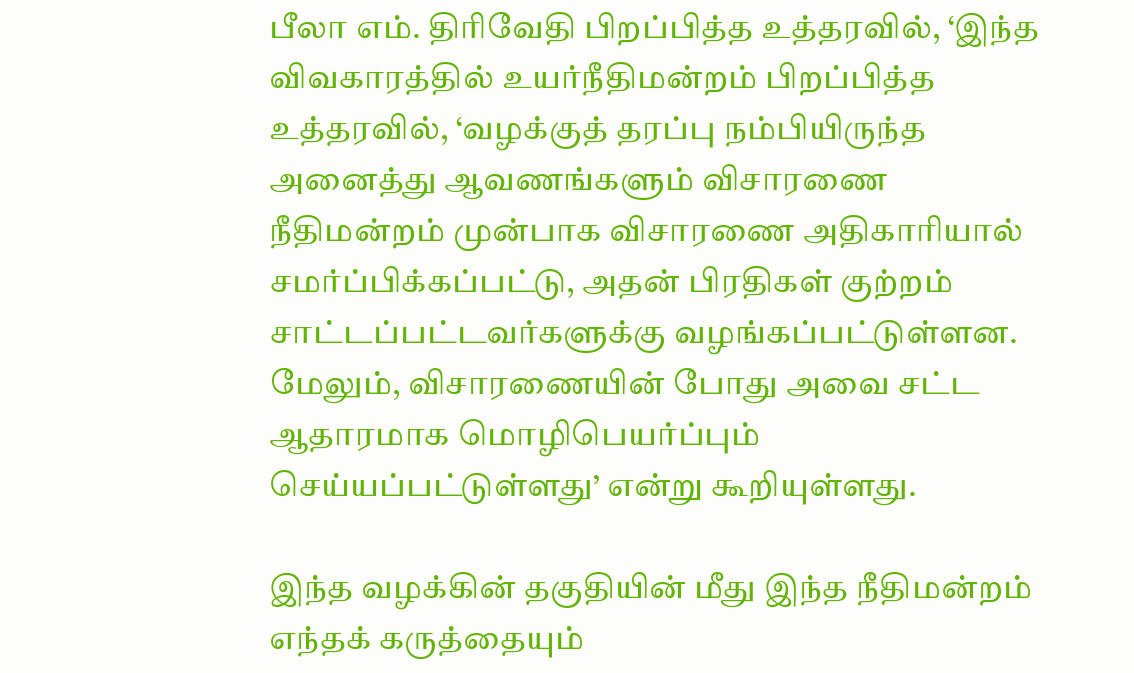பீலா எம். திரிவேதி பிறப்பித்த உத்தரவில், ‘இந்த விவகாரத்தில் உயர்நீதிமன்றம் பிறப்பித்த உத்தரவில், ‘வழக்குத் தரப்பு நம்பியிருந்த அனைத்து ஆவணங்களும் விசாரணை நீதிமன்றம் முன்பாக விசாரணை அதிகாரியால் சமர்ப்பிக்கப்பட்டு, அதன் பிரதிகள் குற்றம் சாட்டப்பட்டவர்களுக்கு வழங்கப்பட்டுள்ளன. மேலும், விசாரணையின் போது அவை சட்ட ஆதாரமாக மொழிபெயர்ப்பும் செய்யப்பட்டுள்ளது’ என்று கூறியுள்ளது.

இந்த வழக்கின் தகுதியின் மீது இந்த நீதிமன்றம் எந்தக் கருத்தையும்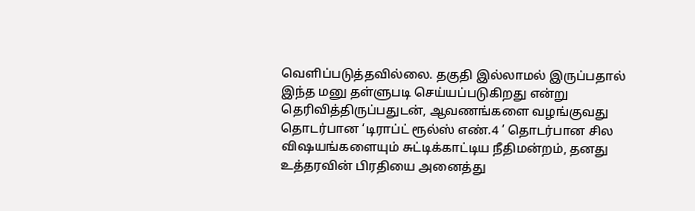வெளிப்படுத்தவில்லை. தகுதி இல்லாமல் இருப்பதால் இந்த மனு தள்ளுபடி செய்யப்படுகிறது என்று தெரிவித்திருப்பதுடன், ஆவணங்களை வழங்குவது தொடர்பான ‘டிராப்ட் ரூல்ஸ் எண்.4 ’ தொடர்பான சில விஷயங்களையும் சுட்டிக்காட்டிய நீதிமன்றம், தனது உத்தரவின் பிரதியை அனைத்து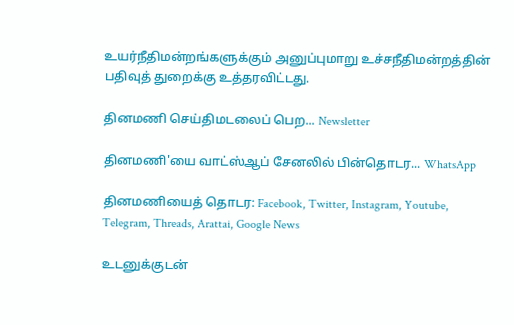உயர்நீதிமன்றங்களுக்கும் அனுப்புமாறு உச்சநீதிமன்றத்தின் பதிவுத் துறைக்கு உத்தரவிட்டது.

தினமணி செய்திமடலைப் பெற... Newsletter

தினமணி'யை வாட்ஸ்ஆப் சேனலில் பின்தொடர... WhatsApp

தினமணியைத் தொடர: Facebook, Twitter, Instagram, Youtube, Telegram, Threads, Arattai, Google News

உடனுக்குடன்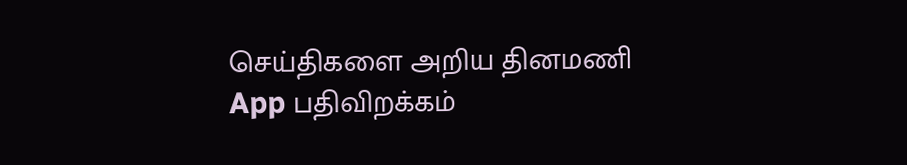செய்திகளை அறிய தினமணி App பதிவிறக்கம்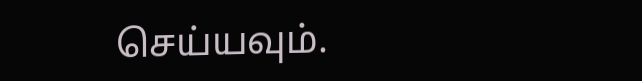செய்யவும்.